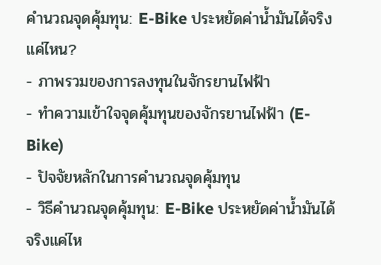คำนวณจุดคุ้มทุน: E-Bike ประหยัดค่าน้ำมันได้จริงแค่ไหน?
- ภาพรวมของการลงทุนในจักรยานไฟฟ้า
- ทำความเข้าใจจุดคุ้มทุนของจักรยานไฟฟ้า (E-Bike)
- ปัจจัยหลักในการคำนวณจุดคุ้มทุน
- วิธีคำนวณจุดคุ้มทุน: E-Bike ประหยัดค่าน้ำมันได้จริงแค่ไห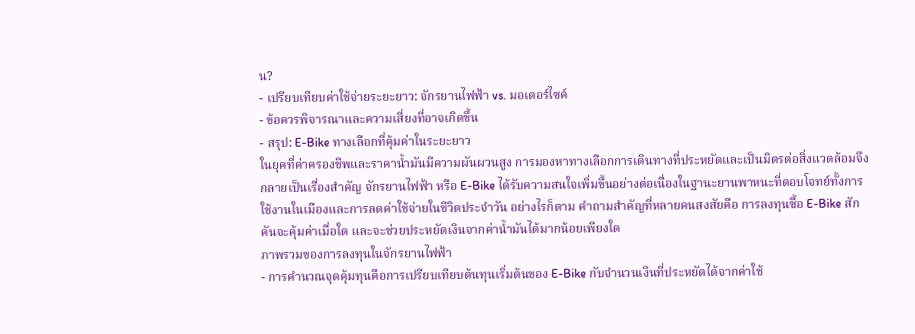น?
- เปรียบเทียบค่าใช้จ่ายระยะยาว: จักรยานไฟฟ้า vs. มอเตอร์ไซค์
- ข้อควรพิจารณาและความเสี่ยงที่อาจเกิดขึ้น
- สรุป: E-Bike ทางเลือกที่คุ้มค่าในระยะยาว
ในยุคที่ค่าครองชีพและราคาน้ำมันมีความผันผวนสูง การมองหาทางเลือกการเดินทางที่ประหยัดและเป็นมิตรต่อสิ่งแวดล้อมจึงกลายเป็นเรื่องสำคัญ จักรยานไฟฟ้า หรือ E-Bike ได้รับความสนใจเพิ่มขึ้นอย่างต่อเนื่องในฐานะยานพาหนะที่ตอบโจทย์ทั้งการใช้งานในเมืองและการลดค่าใช้จ่ายในชีวิตประจำวัน อย่างไรก็ตาม คำถามสำคัญที่หลายคนสงสัยคือ การลงทุนซื้อ E-Bike สักคันจะคุ้มค่าเมื่อใด และจะช่วยประหยัดเงินจากค่าน้ำมันได้มากน้อยเพียงใด
ภาพรวมของการลงทุนในจักรยานไฟฟ้า
- การคำนวณจุดคุ้มทุนคือการเปรียบเทียบต้นทุนเริ่มต้นของ E-Bike กับจำนวนเงินที่ประหยัดได้จากค่าใช้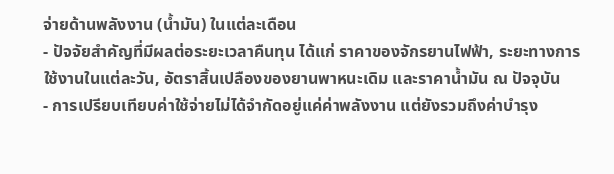จ่ายด้านพลังงาน (น้ำมัน) ในแต่ละเดือน
- ปัจจัยสำคัญที่มีผลต่อระยะเวลาคืนทุน ได้แก่ ราคาของจักรยานไฟฟ้า, ระยะทางการใช้งานในแต่ละวัน, อัตราสิ้นเปลืองของยานพาหนะเดิม และราคาน้ำมัน ณ ปัจจุบัน
- การเปรียบเทียบค่าใช้จ่ายไม่ได้จำกัดอยู่แค่ค่าพลังงาน แต่ยังรวมถึงค่าบำรุง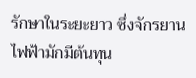รักษาในระยะยาว ซึ่งจักรยานไฟฟ้ามักมีต้นทุน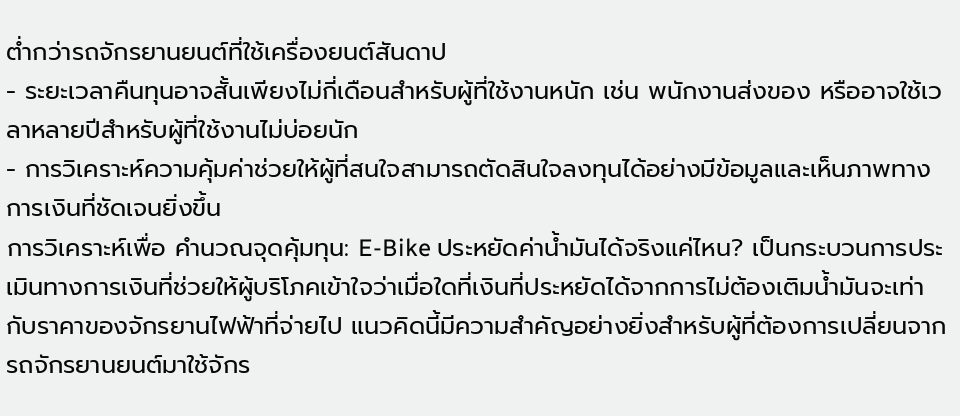ต่ำกว่ารถจักรยานยนต์ที่ใช้เครื่องยนต์สันดาป
- ระยะเวลาคืนทุนอาจสั้นเพียงไม่กี่เดือนสำหรับผู้ที่ใช้งานหนัก เช่น พนักงานส่งของ หรืออาจใช้เวลาหลายปีสำหรับผู้ที่ใช้งานไม่บ่อยนัก
- การวิเคราะห์ความคุ้มค่าช่วยให้ผู้ที่สนใจสามารถตัดสินใจลงทุนได้อย่างมีข้อมูลและเห็นภาพทางการเงินที่ชัดเจนยิ่งขึ้น
การวิเคราะห์เพื่อ คำนวณจุดคุ้มทุน: E-Bike ประหยัดค่าน้ำมันได้จริงแค่ไหน? เป็นกระบวนการประเมินทางการเงินที่ช่วยให้ผู้บริโภคเข้าใจว่าเมื่อใดที่เงินที่ประหยัดได้จากการไม่ต้องเติมน้ำมันจะเท่ากับราคาของจักรยานไฟฟ้าที่จ่ายไป แนวคิดนี้มีความสำคัญอย่างยิ่งสำหรับผู้ที่ต้องการเปลี่ยนจากรถจักรยานยนต์มาใช้จักร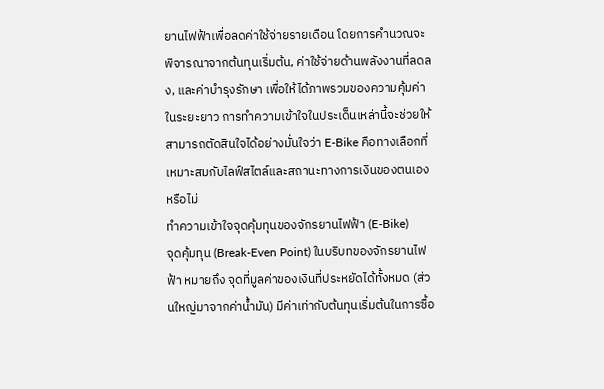ยานไฟฟ้าเพื่อลดค่าใช้จ่ายรายเดือน โดยการคำนวณจะพิจารณาจากต้นทุนเริ่มต้น, ค่าใช้จ่ายด้านพลังงานที่ลดลง, และค่าบำรุงรักษา เพื่อให้ได้ภาพรวมของความคุ้มค่าในระยะยาว การทำความเข้าใจในประเด็นเหล่านี้จะช่วยให้สามารถตัดสินใจได้อย่างมั่นใจว่า E-Bike คือทางเลือกที่เหมาะสมกับไลฟ์สไตล์และสถานะทางการเงินของตนเองหรือไม่
ทำความเข้าใจจุดคุ้มทุนของจักรยานไฟฟ้า (E-Bike)
จุดคุ้มทุน (Break-Even Point) ในบริบทของจักรยานไฟฟ้า หมายถึง จุดที่มูลค่าของเงินที่ประหยัดได้ทั้งหมด (ส่วนใหญ่มาจากค่าน้ำมัน) มีค่าเท่ากับต้นทุนเริ่มต้นในการซื้อ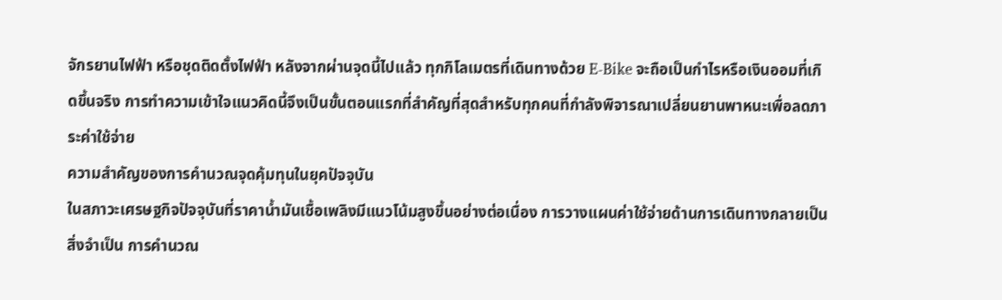จักรยานไฟฟ้า หรือชุดติดตั้งไฟฟ้า หลังจากผ่านจุดนี้ไปแล้ว ทุกกิโลเมตรที่เดินทางด้วย E-Bike จะถือเป็นกำไรหรือเงินออมที่เกิดขึ้นจริง การทำความเข้าใจแนวคิดนี้จึงเป็นขั้นตอนแรกที่สำคัญที่สุดสำหรับทุกคนที่กำลังพิจารณาเปลี่ยนยานพาหนะเพื่อลดภาระค่าใช้จ่าย
ความสำคัญของการคำนวณจุดคุ้มทุนในยุคปัจจุบัน
ในสภาวะเศรษฐกิจปัจจุบันที่ราคาน้ำมันเชื้อเพลิงมีแนวโน้มสูงขึ้นอย่างต่อเนื่อง การวางแผนค่าใช้จ่ายด้านการเดินทางกลายเป็นสิ่งจำเป็น การคำนวณ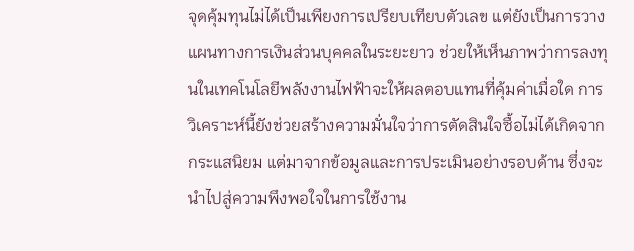จุดคุ้มทุนไม่ได้เป็นเพียงการเปรียบเทียบตัวเลข แต่ยังเป็นการวางแผนทางการเงินส่วนบุคคลในระยะยาว ช่วยให้เห็นภาพว่าการลงทุนในเทคโนโลยีพลังงานไฟฟ้าจะให้ผลตอบแทนที่คุ้มค่าเมื่อใด การวิเคราะห์นี้ยังช่วยสร้างความมั่นใจว่าการตัดสินใจซื้อไม่ได้เกิดจากกระแสนิยม แต่มาจากข้อมูลและการประเมินอย่างรอบด้าน ซึ่งจะนำไปสู่ความพึงพอใจในการใช้งาน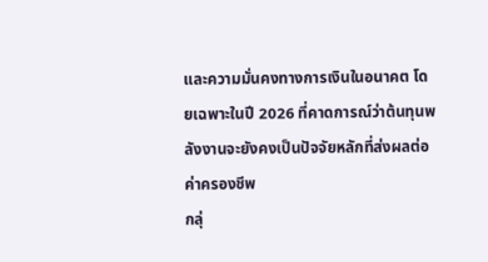และความมั่นคงทางการเงินในอนาคต โดยเฉพาะในปี 2026 ที่คาดการณ์ว่าต้นทุนพลังงานจะยังคงเป็นปัจจัยหลักที่ส่งผลต่อค่าครองชีพ
กลุ่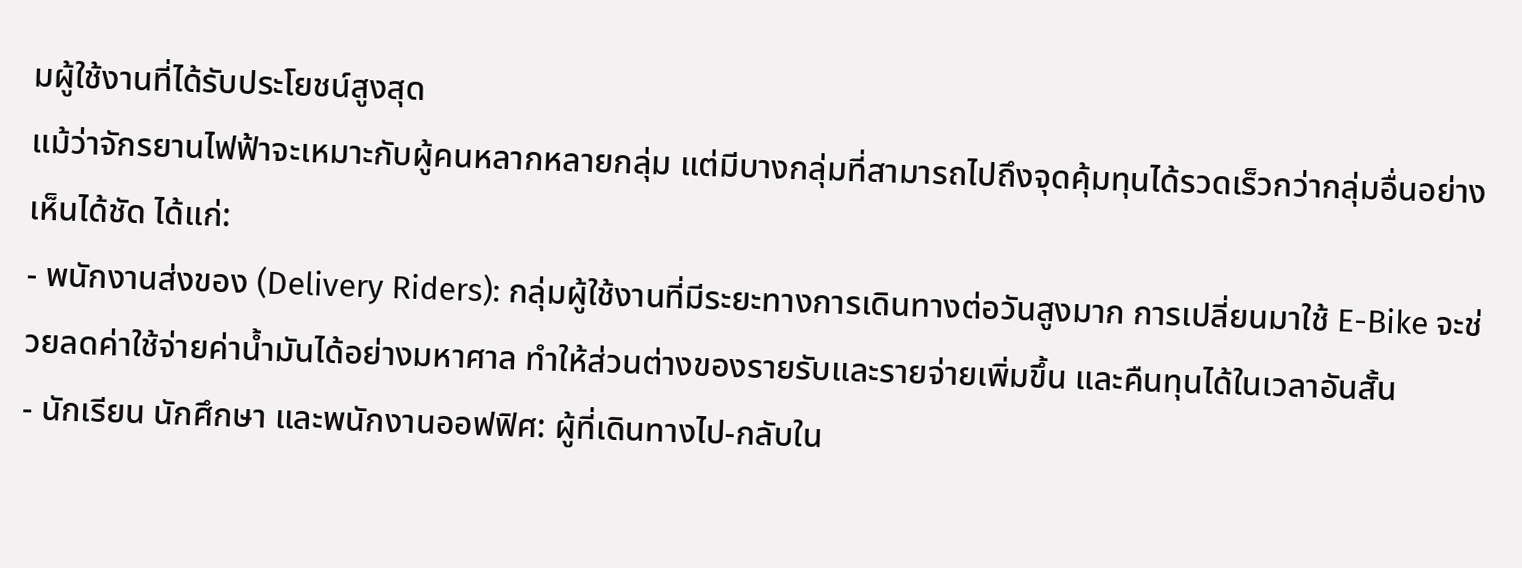มผู้ใช้งานที่ได้รับประโยชน์สูงสุด
แม้ว่าจักรยานไฟฟ้าจะเหมาะกับผู้คนหลากหลายกลุ่ม แต่มีบางกลุ่มที่สามารถไปถึงจุดคุ้มทุนได้รวดเร็วกว่ากลุ่มอื่นอย่างเห็นได้ชัด ได้แก่:
- พนักงานส่งของ (Delivery Riders): กลุ่มผู้ใช้งานที่มีระยะทางการเดินทางต่อวันสูงมาก การเปลี่ยนมาใช้ E-Bike จะช่วยลดค่าใช้จ่ายค่าน้ำมันได้อย่างมหาศาล ทำให้ส่วนต่างของรายรับและรายจ่ายเพิ่มขึ้น และคืนทุนได้ในเวลาอันสั้น
- นักเรียน นักศึกษา และพนักงานออฟฟิศ: ผู้ที่เดินทางไป-กลับใน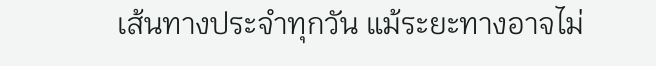เส้นทางประจำทุกวัน แม้ระยะทางอาจไม่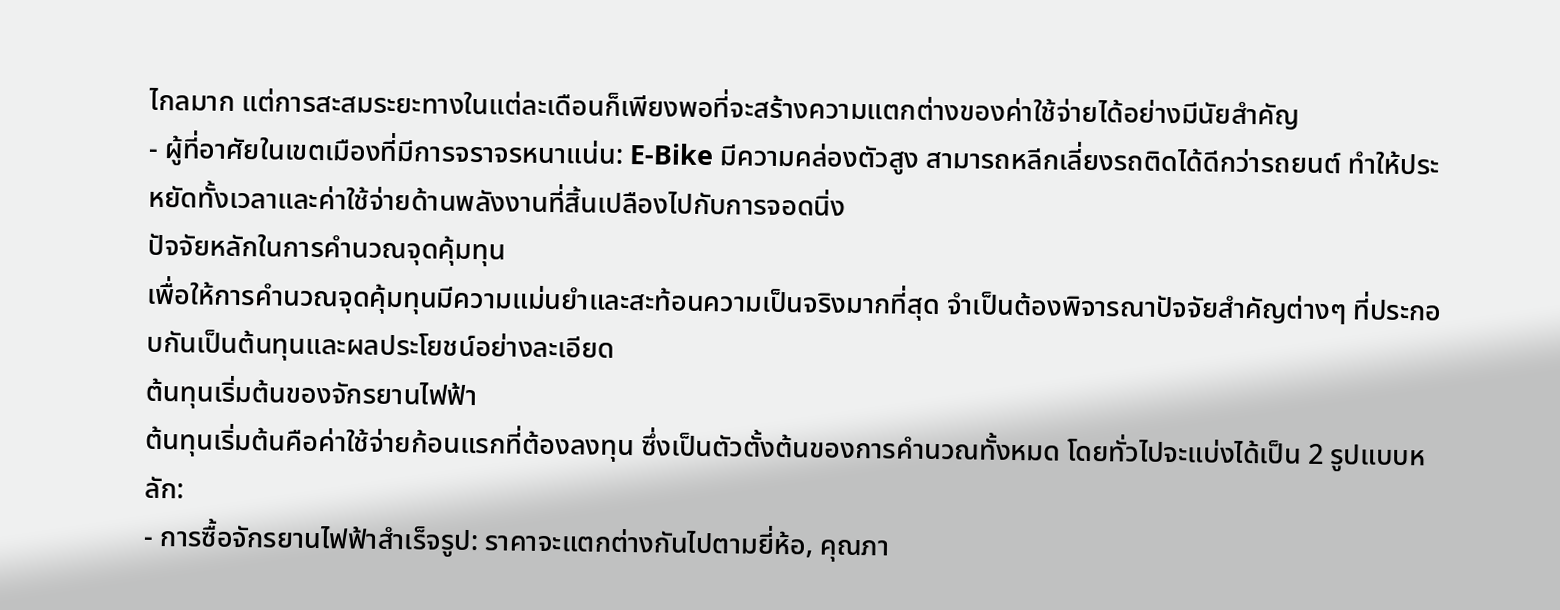ไกลมาก แต่การสะสมระยะทางในแต่ละเดือนก็เพียงพอที่จะสร้างความแตกต่างของค่าใช้จ่ายได้อย่างมีนัยสำคัญ
- ผู้ที่อาศัยในเขตเมืองที่มีการจราจรหนาแน่น: E-Bike มีความคล่องตัวสูง สามารถหลีกเลี่ยงรถติดได้ดีกว่ารถยนต์ ทำให้ประหยัดทั้งเวลาและค่าใช้จ่ายด้านพลังงานที่สิ้นเปลืองไปกับการจอดนิ่ง
ปัจจัยหลักในการคำนวณจุดคุ้มทุน
เพื่อให้การคำนวณจุดคุ้มทุนมีความแม่นยำและสะท้อนความเป็นจริงมากที่สุด จำเป็นต้องพิจารณาปัจจัยสำคัญต่างๆ ที่ประกอบกันเป็นต้นทุนและผลประโยชน์อย่างละเอียด
ต้นทุนเริ่มต้นของจักรยานไฟฟ้า
ต้นทุนเริ่มต้นคือค่าใช้จ่ายก้อนแรกที่ต้องลงทุน ซึ่งเป็นตัวตั้งต้นของการคำนวณทั้งหมด โดยทั่วไปจะแบ่งได้เป็น 2 รูปแบบหลัก:
- การซื้อจักรยานไฟฟ้าสำเร็จรูป: ราคาจะแตกต่างกันไปตามยี่ห้อ, คุณภา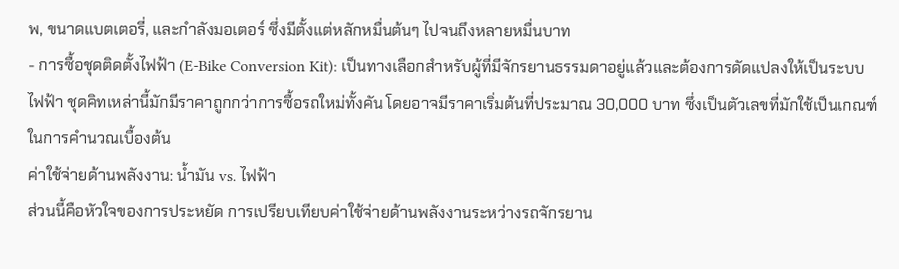พ, ขนาดแบตเตอรี่, และกำลังมอเตอร์ ซึ่งมีตั้งแต่หลักหมื่นต้นๆ ไปจนถึงหลายหมื่นบาท
- การซื้อชุดติดตั้งไฟฟ้า (E-Bike Conversion Kit): เป็นทางเลือกสำหรับผู้ที่มีจักรยานธรรมดาอยู่แล้วและต้องการดัดแปลงให้เป็นระบบไฟฟ้า ชุดคิทเหล่านี้มักมีราคาถูกกว่าการซื้อรถใหม่ทั้งคัน โดยอาจมีราคาเริ่มต้นที่ประมาณ 30,000 บาท ซึ่งเป็นตัวเลขที่มักใช้เป็นเกณฑ์ในการคำนวณเบื้องต้น
ค่าใช้จ่ายด้านพลังงาน: น้ำมัน vs. ไฟฟ้า
ส่วนนี้คือหัวใจของการประหยัด การเปรียบเทียบค่าใช้จ่ายด้านพลังงานระหว่างรถจักรยาน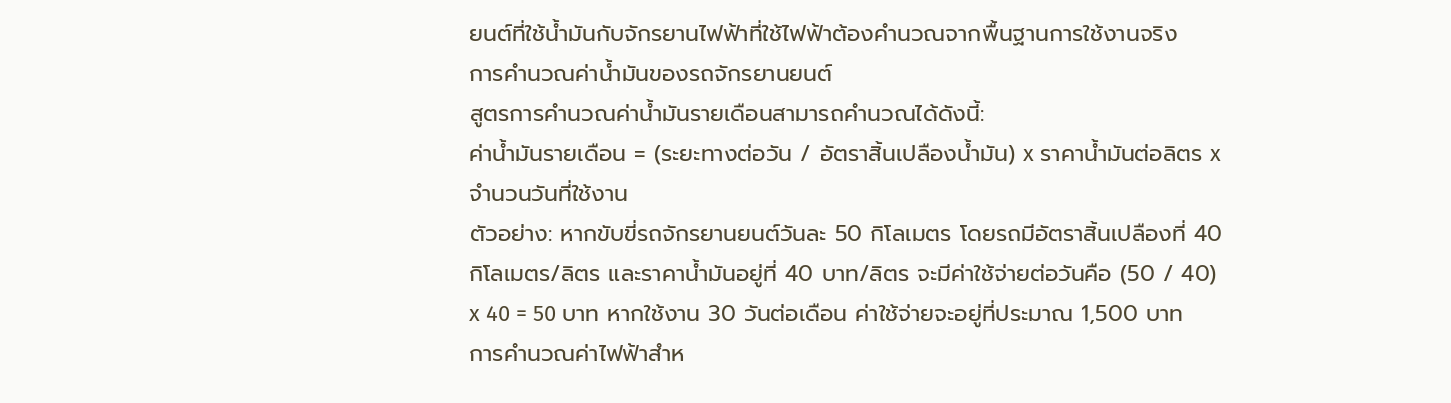ยนต์ที่ใช้น้ำมันกับจักรยานไฟฟ้าที่ใช้ไฟฟ้าต้องคำนวณจากพื้นฐานการใช้งานจริง
การคำนวณค่าน้ำมันของรถจักรยานยนต์
สูตรการคำนวณค่าน้ำมันรายเดือนสามารถคำนวณได้ดังนี้:
ค่าน้ำมันรายเดือน = (ระยะทางต่อวัน / อัตราสิ้นเปลืองน้ำมัน) x ราคาน้ำมันต่อลิตร x จำนวนวันที่ใช้งาน
ตัวอย่าง: หากขับขี่รถจักรยานยนต์วันละ 50 กิโลเมตร โดยรถมีอัตราสิ้นเปลืองที่ 40 กิโลเมตร/ลิตร และราคาน้ำมันอยู่ที่ 40 บาท/ลิตร จะมีค่าใช้จ่ายต่อวันคือ (50 / 40) x 40 = 50 บาท หากใช้งาน 30 วันต่อเดือน ค่าใช้จ่ายจะอยู่ที่ประมาณ 1,500 บาท
การคำนวณค่าไฟฟ้าสำห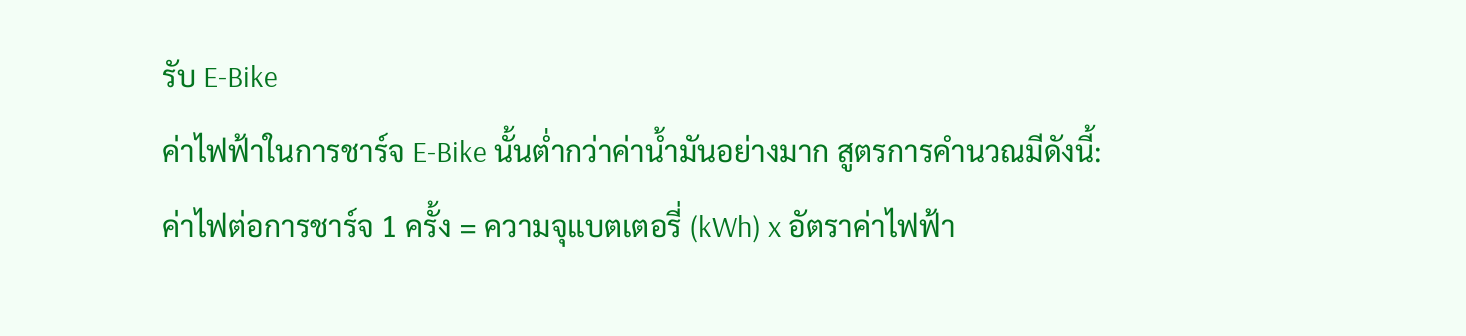รับ E-Bike
ค่าไฟฟ้าในการชาร์จ E-Bike นั้นต่ำกว่าค่าน้ำมันอย่างมาก สูตรการคำนวณมีดังนี้:
ค่าไฟต่อการชาร์จ 1 ครั้ง = ความจุแบตเตอรี่ (kWh) x อัตราค่าไฟฟ้า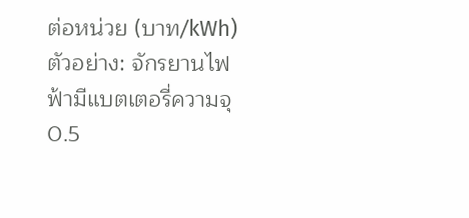ต่อหน่วย (บาท/kWh)
ตัวอย่าง: จักรยานไฟฟ้ามีแบตเตอรี่ความจุ 0.5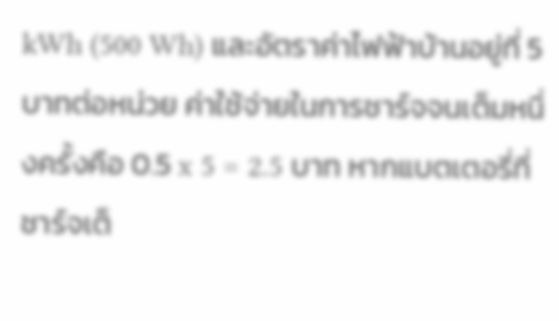kWh (500 Wh) และอัตราค่าไฟฟ้าบ้านอยู่ที่ 5 บาทต่อหน่วย ค่าใช้จ่ายในการชาร์จจนเต็มหนึ่งครั้งคือ 0.5 x 5 = 2.5 บาท หากแบตเตอรี่ที่ชาร์จเต็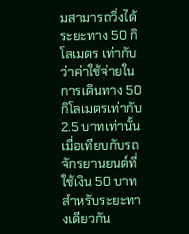มสามารถวิ่งได้ระยะทาง 50 กิโลเมตร เท่ากับว่าค่าใช้จ่ายในการเดินทาง 50 กิโลเมตรเท่ากับ 2.5 บาทเท่านั้น เมื่อเทียบกับรถจักรยานยนต์ที่ใช้เงิน 50 บาทสำหรับระยะทางเดียวกัน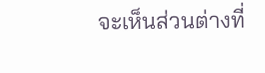จะเห็นส่วนต่างที่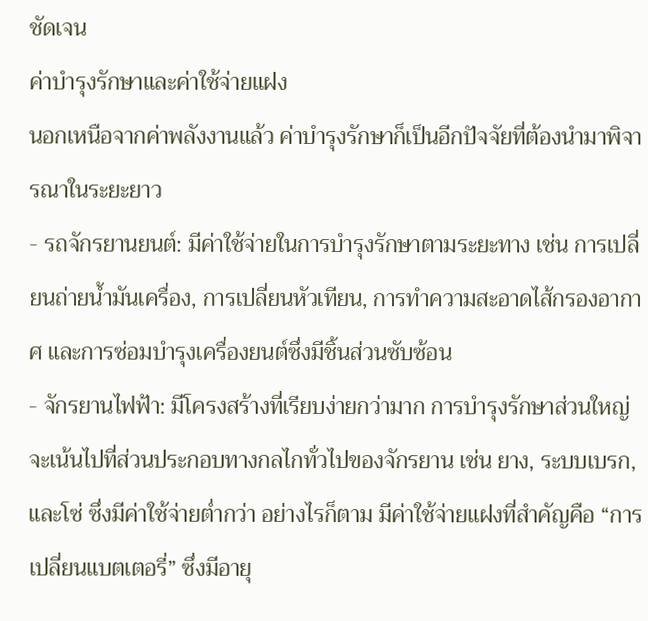ชัดเจน
ค่าบำรุงรักษาและค่าใช้จ่ายแฝง
นอกเหนือจากค่าพลังงานแล้ว ค่าบำรุงรักษาก็เป็นอีกปัจจัยที่ต้องนำมาพิจารณาในระยะยาว
- รถจักรยานยนต์: มีค่าใช้จ่ายในการบำรุงรักษาตามระยะทาง เช่น การเปลี่ยนถ่ายน้ำมันเครื่อง, การเปลี่ยนหัวเทียน, การทำความสะอาดไส้กรองอากาศ และการซ่อมบำรุงเครื่องยนต์ซึ่งมีชิ้นส่วนซับซ้อน
- จักรยานไฟฟ้า: มีโครงสร้างที่เรียบง่ายกว่ามาก การบำรุงรักษาส่วนใหญ่จะเน้นไปที่ส่วนประกอบทางกลไกทั่วไปของจักรยาน เช่น ยาง, ระบบเบรก, และโซ่ ซึ่งมีค่าใช้จ่ายต่ำกว่า อย่างไรก็ตาม มีค่าใช้จ่ายแฝงที่สำคัญคือ “การเปลี่ยนแบตเตอรี่” ซึ่งมีอายุ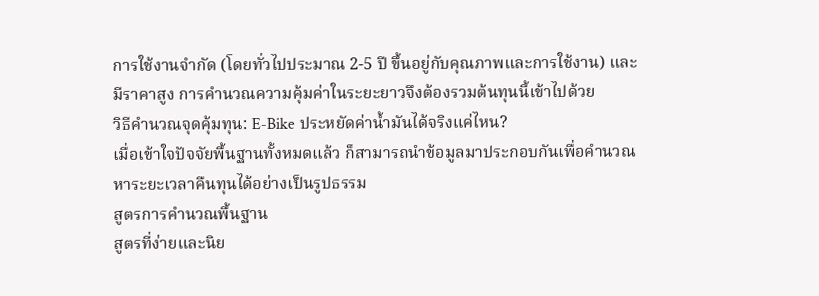การใช้งานจำกัด (โดยทั่วไปประมาณ 2-5 ปี ขึ้นอยู่กับคุณภาพและการใช้งาน) และมีราคาสูง การคำนวณความคุ้มค่าในระยะยาวจึงต้องรวมต้นทุนนี้เข้าไปด้วย
วิธีคำนวณจุดคุ้มทุน: E-Bike ประหยัดค่าน้ำมันได้จริงแค่ไหน?
เมื่อเข้าใจปัจจัยพื้นฐานทั้งหมดแล้ว ก็สามารถนำข้อมูลมาประกอบกันเพื่อคำนวณหาระยะเวลาคืนทุนได้อย่างเป็นรูปธรรม
สูตรการคำนวณพื้นฐาน
สูตรที่ง่ายและนิย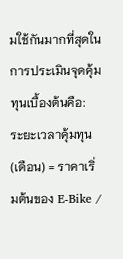มใช้กันมากที่สุดในการประเมินจุดคุ้มทุนเบื้องต้นคือ:
ระยะเวลาคุ้มทุน (เดือน) = ราคาเริ่มต้นของ E-Bike /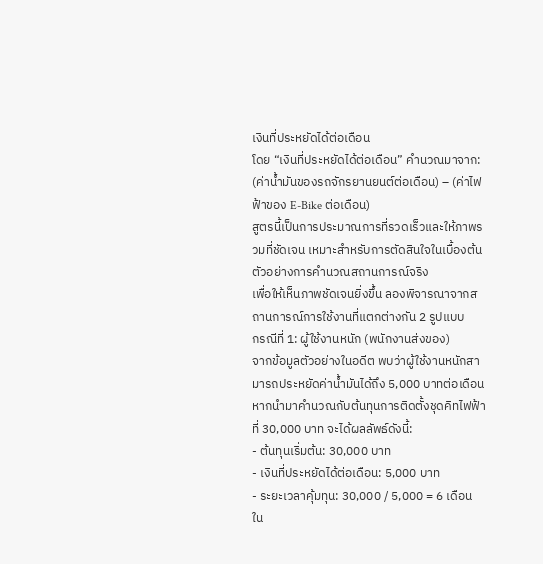เงินที่ประหยัดได้ต่อเดือน
โดย “เงินที่ประหยัดได้ต่อเดือน” คำนวณมาจาก:
(ค่าน้ำมันของรถจักรยานยนต์ต่อเดือน) – (ค่าไฟฟ้าของ E-Bike ต่อเดือน)
สูตรนี้เป็นการประมาณการที่รวดเร็วและให้ภาพรวมที่ชัดเจน เหมาะสำหรับการตัดสินใจในเบื้องต้น
ตัวอย่างการคำนวณสถานการณ์จริง
เพื่อให้เห็นภาพชัดเจนยิ่งขึ้น ลองพิจารณาจากสถานการณ์การใช้งานที่แตกต่างกัน 2 รูปแบบ
กรณีที่ 1: ผู้ใช้งานหนัก (พนักงานส่งของ)
จากข้อมูลตัวอย่างในอดีต พบว่าผู้ใช้งานหนักสามารถประหยัดค่าน้ำมันได้ถึง 5,000 บาทต่อเดือน หากนำมาคำนวณกับต้นทุนการติดตั้งชุดคิทไฟฟ้าที่ 30,000 บาท จะได้ผลลัพธ์ดังนี้:
- ต้นทุนเริ่มต้น: 30,000 บาท
- เงินที่ประหยัดได้ต่อเดือน: 5,000 บาท
- ระยะเวลาคุ้มทุน: 30,000 / 5,000 = 6 เดือน
ใน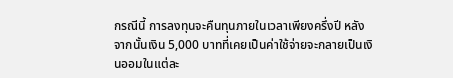กรณีนี้ การลงทุนจะคืนทุนภายในเวลาเพียงครึ่งปี หลังจากนั้นเงิน 5,000 บาทที่เคยเป็นค่าใช้จ่ายจะกลายเป็นเงินออมในแต่ละ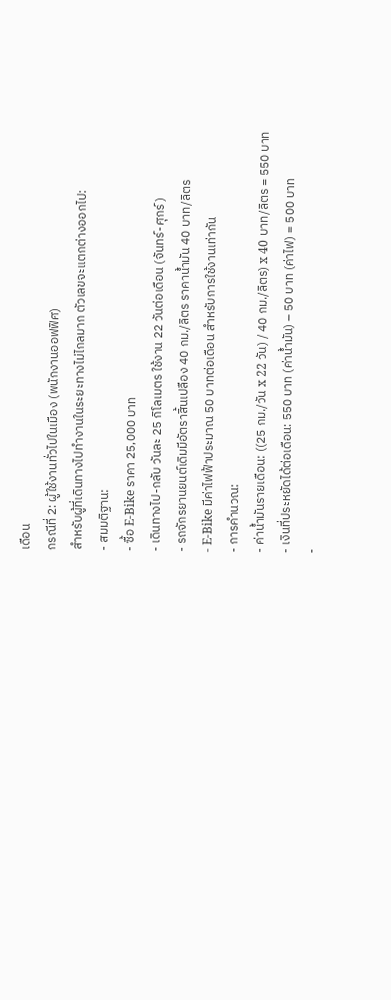เดือน
กรณีที่ 2: ผู้ใช้งานทั่วไปในเมือง (พนักงานออฟฟิศ)
สำหรับผู้ที่เดินทางไปทำงานในระยะทางไม่ไกลมาก ตัวเลขจะแตกต่างออกไป:
- สมมติฐาน:
- ซื้อ E-Bike ราคา 25,000 บาท
- เดินทางไป-กลับ วันละ 25 กิโลเมตร ใช้งาน 22 วันต่อเดือน (จันทร์-ศุกร์)
- รถจักรยานยนต์เดิมมีอัตราสิ้นเปลือง 40 กม./ลิตร ราคาน้ำมัน 40 บาท/ลิตร
- E-Bike มีค่าไฟฟ้าประมาณ 50 บาทต่อเดือน สำหรับการใช้งานเท่ากัน
- การคำนวณ:
- ค่าน้ำมันรายเดือน: ((25 กม./วัน x 22 วัน) / 40 กม./ลิตร) x 40 บาท/ลิตร = 550 บาท
- เงินที่ประหยัดได้ต่อเดือน: 550 บาท (ค่าน้ำมัน) – 50 บาท (ค่าไฟ) = 500 บาท
-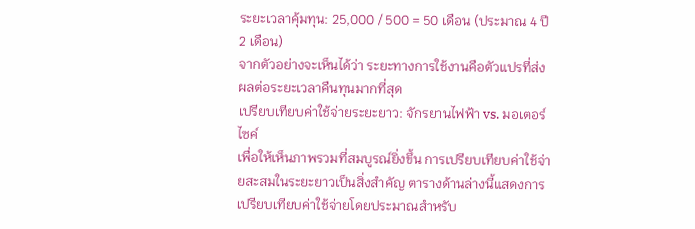ระยะเวลาคุ้มทุน: 25,000 / 500 = 50 เดือน (ประมาณ 4 ปี 2 เดือน)
จากตัวอย่างจะเห็นได้ว่า ระยะทางการใช้งานคือตัวแปรที่ส่งผลต่อระยะเวลาคืนทุนมากที่สุด
เปรียบเทียบค่าใช้จ่ายระยะยาว: จักรยานไฟฟ้า vs. มอเตอร์ไซค์
เพื่อให้เห็นภาพรวมที่สมบูรณ์ยิ่งขึ้น การเปรียบเทียบค่าใช้จ่ายสะสมในระยะยาวเป็นสิ่งสำคัญ ตารางด้านล่างนี้แสดงการเปรียบเทียบค่าใช้จ่ายโดยประมาณสำหรับ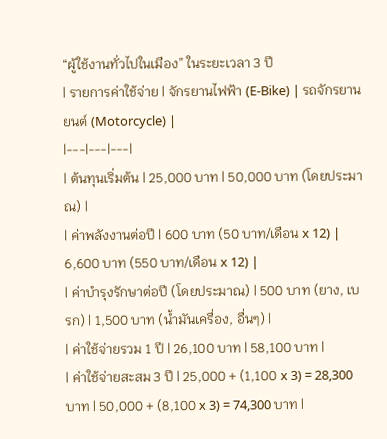“ผู้ใช้งานทั่วไปในเมือง” ในระยะเวลา 3 ปี
| รายการค่าใช้จ่าย | จักรยานไฟฟ้า (E-Bike) | รถจักรยานยนต์ (Motorcycle) |
|---|---|---|
| ต้นทุนเริ่มต้น | 25,000 บาท | 50,000 บาท (โดยประมาณ) |
| ค่าพลังงานต่อปี | 600 บาท (50 บาท/เดือน x 12) | 6,600 บาท (550 บาท/เดือน x 12) |
| ค่าบำรุงรักษาต่อปี (โดยประมาณ) | 500 บาท (ยาง, เบรก) | 1,500 บาท (น้ำมันเครื่อง, อื่นๆ) |
| ค่าใช้จ่ายรวม 1 ปี | 26,100 บาท | 58,100 บาท |
| ค่าใช้จ่ายสะสม 3 ปี | 25,000 + (1,100 x 3) = 28,300 บาท | 50,000 + (8,100 x 3) = 74,300 บาท |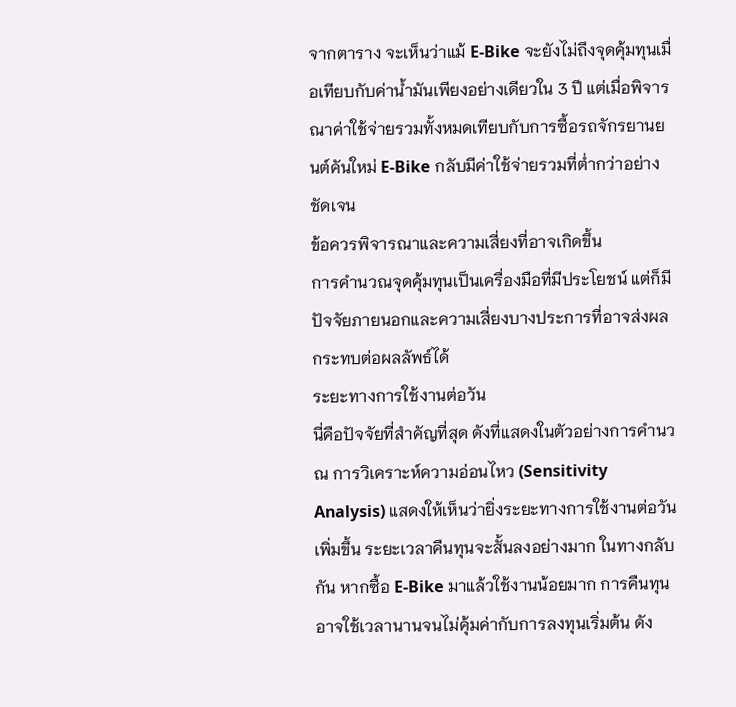จากตาราง จะเห็นว่าแม้ E-Bike จะยังไม่ถึงจุดคุ้มทุนเมื่อเทียบกับค่าน้ำมันเพียงอย่างเดียวใน 3 ปี แต่เมื่อพิจารณาค่าใช้จ่ายรวมทั้งหมดเทียบกับการซื้อรถจักรยานยนต์คันใหม่ E-Bike กลับมีค่าใช้จ่ายรวมที่ต่ำกว่าอย่างชัดเจน
ข้อควรพิจารณาและความเสี่ยงที่อาจเกิดขึ้น
การคำนวณจุดคุ้มทุนเป็นเครื่องมือที่มีประโยชน์ แต่ก็มีปัจจัยภายนอกและความเสี่ยงบางประการที่อาจส่งผลกระทบต่อผลลัพธ์ได้
ระยะทางการใช้งานต่อวัน
นี่คือปัจจัยที่สำคัญที่สุด ดังที่แสดงในตัวอย่างการคำนวณ การวิเคราะห์ความอ่อนไหว (Sensitivity Analysis) แสดงให้เห็นว่ายิ่งระยะทางการใช้งานต่อวันเพิ่มขึ้น ระยะเวลาคืนทุนจะสั้นลงอย่างมาก ในทางกลับกัน หากซื้อ E-Bike มาแล้วใช้งานน้อยมาก การคืนทุนอาจใช้เวลานานจนไม่คุ้มค่ากับการลงทุนเริ่มต้น ดัง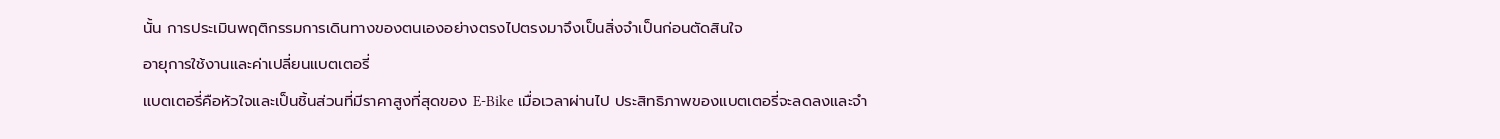นั้น การประเมินพฤติกรรมการเดินทางของตนเองอย่างตรงไปตรงมาจึงเป็นสิ่งจำเป็นก่อนตัดสินใจ
อายุการใช้งานและค่าเปลี่ยนแบตเตอรี่
แบตเตอรี่คือหัวใจและเป็นชิ้นส่วนที่มีราคาสูงที่สุดของ E-Bike เมื่อเวลาผ่านไป ประสิทธิภาพของแบตเตอรี่จะลดลงและจำ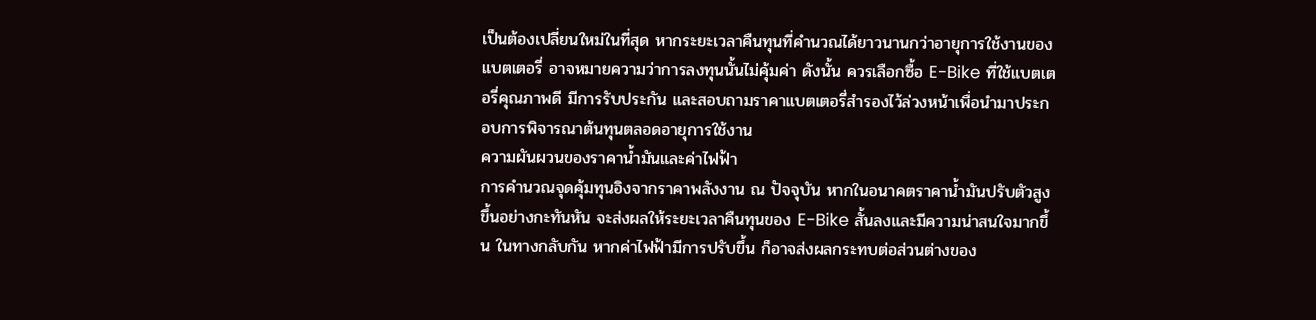เป็นต้องเปลี่ยนใหม่ในที่สุด หากระยะเวลาคืนทุนที่คำนวณได้ยาวนานกว่าอายุการใช้งานของแบตเตอรี่ อาจหมายความว่าการลงทุนนั้นไม่คุ้มค่า ดังนั้น ควรเลือกซื้อ E-Bike ที่ใช้แบตเตอรี่คุณภาพดี มีการรับประกัน และสอบถามราคาแบตเตอรี่สำรองไว้ล่วงหน้าเพื่อนำมาประกอบการพิจารณาต้นทุนตลอดอายุการใช้งาน
ความผันผวนของราคาน้ำมันและค่าไฟฟ้า
การคำนวณจุดคุ้มทุนอิงจากราคาพลังงาน ณ ปัจจุบัน หากในอนาคตราคาน้ำมันปรับตัวสูงขึ้นอย่างกะทันหัน จะส่งผลให้ระยะเวลาคืนทุนของ E-Bike สั้นลงและมีความน่าสนใจมากขึ้น ในทางกลับกัน หากค่าไฟฟ้ามีการปรับขึ้น ก็อาจส่งผลกระทบต่อส่วนต่างของ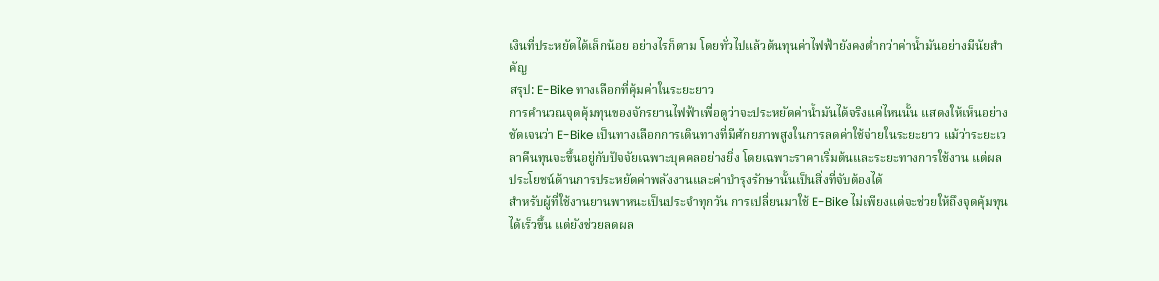เงินที่ประหยัดได้เล็กน้อย อย่างไรก็ตาม โดยทั่วไปแล้วต้นทุนค่าไฟฟ้ายังคงต่ำกว่าค่าน้ำมันอย่างมีนัยสำคัญ
สรุป: E-Bike ทางเลือกที่คุ้มค่าในระยะยาว
การคำนวณจุดคุ้มทุนของจักรยานไฟฟ้าเพื่อดูว่าจะประหยัดค่าน้ำมันได้จริงแค่ไหนนั้น แสดงให้เห็นอย่างชัดเจนว่า E-Bike เป็นทางเลือกการเดินทางที่มีศักยภาพสูงในการลดค่าใช้จ่ายในระยะยาว แม้ว่าระยะเวลาคืนทุนจะขึ้นอยู่กับปัจจัยเฉพาะบุคคลอย่างยิ่ง โดยเฉพาะราคาเริ่มต้นและระยะทางการใช้งาน แต่ผลประโยชน์ด้านการประหยัดค่าพลังงานและค่าบำรุงรักษานั้นเป็นสิ่งที่จับต้องได้
สำหรับผู้ที่ใช้งานยานพาหนะเป็นประจำทุกวัน การเปลี่ยนมาใช้ E-Bike ไม่เพียงแต่จะช่วยให้ถึงจุดคุ้มทุนได้เร็วขึ้น แต่ยังช่วยลดผล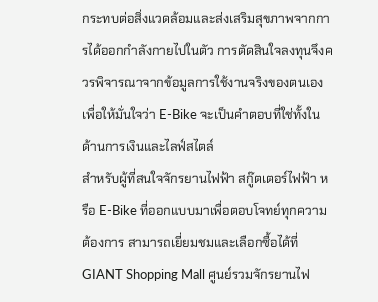กระทบต่อสิ่งแวดล้อมและส่งเสริมสุขภาพจากการได้ออกกำลังกายไปในตัว การตัดสินใจลงทุนจึงควรพิจารณาจากข้อมูลการใช้งานจริงของตนเอง เพื่อให้มั่นใจว่า E-Bike จะเป็นคำตอบที่ใช่ทั้งในด้านการเงินและไลฟ์สไตล์
สำหรับผู้ที่สนใจจักรยานไฟฟ้า สกู๊ตเตอร์ไฟฟ้า หรือ E-Bike ที่ออกแบบมาเพื่อตอบโจทย์ทุกความต้องการ สามารถเยี่ยมชมและเลือกซื้อได้ที่ GIANT Shopping Mall ศูนย์รวมจักรยานไฟ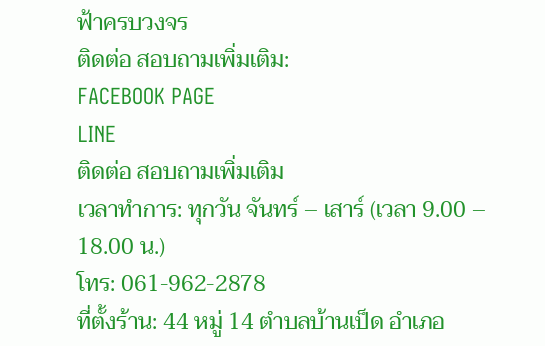ฟ้าครบวงจร
ติดต่อ สอบถามเพิ่มเติม:
FACEBOOK PAGE
LINE
ติดต่อ สอบถามเพิ่มเติม
เวลาทำการ: ทุกวัน จันทร์ – เสาร์ (เวลา 9.00 – 18.00 น.)
โทร: 061-962-2878
ที่ตั้งร้าน: 44 หมู่ 14 ตำบลบ้านเป็ด อำเภอ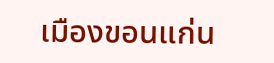เมืองขอนแก่น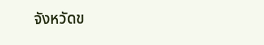จังหวัดข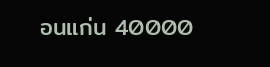อนแก่น 40000